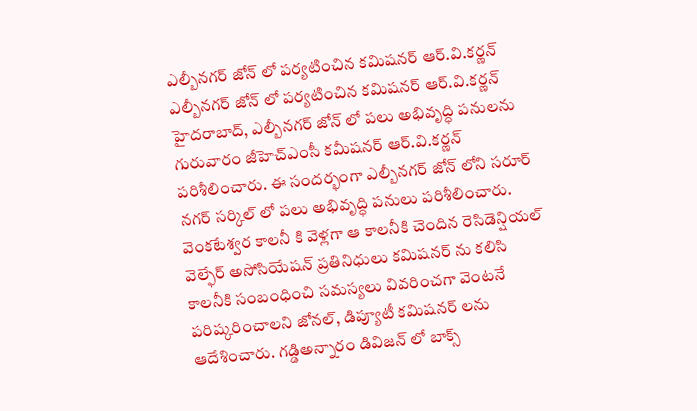ఎల్బీనగర్ జోన్ లో పర్యటించిన కమిషనర్ ఆర్.వి.కర్ణన్
ఎల్బీనగర్ జోన్ లో పర్యటించిన కమిషనర్ ఆర్.వి.కర్ణన్
హైదరాబాద్, ఎల్బీనగర్ జోన్ లో పలు అభివృద్ధి పనులను గురువారం జీహెచ్ఎంసీ కమీషనర్ ఆర్.వి.కర్ణన్ పరిశీలించారు. ఈ సందర్భంగా ఎల్బీనగర్ జోన్ లోని సరూర్ నగర్ సర్కిల్ లో పలు అభివృద్ధి పనులు పరిశీలించారు. వెంకటేశ్వర కాలనీ కి వెళ్లగా ఆ కాలనీకి చెందిన రెసిడెన్షియల్ వెల్ఫేర్ అసోసియేషన్ ప్రతినిధులు కమిషనర్ ను కలిసి కాలనీకి సంబంధించి సమస్యలు వివరించగా వెంటనే పరిష్కరించాలని జోనల్, డిప్యూటీ కమిషనర్ లను ఆదేశించారు. గడ్డిఅన్నారం డివిజన్ లో బాక్స్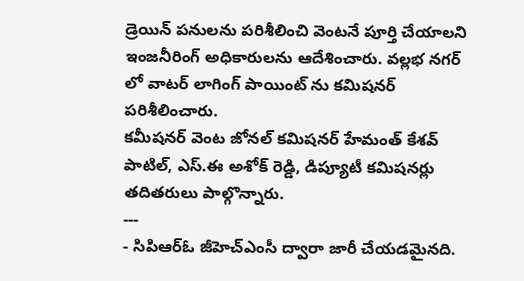డ్రెయిన్ పనులను పరిశీలించి వెంటనే పూర్తి చేయాలని ఇంజనీరింగ్ అధికారులను ఆదేశించారు. వల్లభ నగర్ లో వాటర్ లాగింగ్ పాయింట్ ను కమిషనర్ పరిశీలించారు.
కమీషనర్ వెంట జోనల్ కమిషనర్ హేమంత్ కేశవ్ పాటిల్, ఎస్.ఈ అశోక్ రెడ్డి, డిప్యూటీ కమిషనర్లు తదితరులు పాల్గొన్నారు.
---
- సిపిఆర్ఓ జీహెచ్ఎంసీ ద్వారా జారీ చేయడమైనది.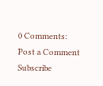0 Comments:
Post a Comment
Subscribe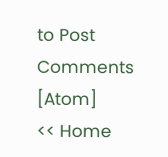to Post Comments [Atom]
<< Home